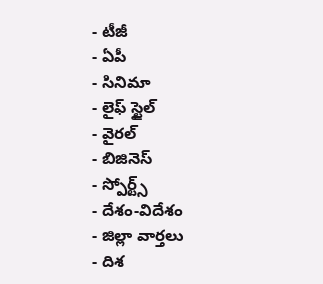- టీజీ
- ఏపీ
- సినిమా
- లైఫ్ స్టైల్
- వైరల్
- బిజినెస్
- స్పోర్ట్స్
- దేశం-విదేశం
- జిల్లా వార్తలు
- దిశ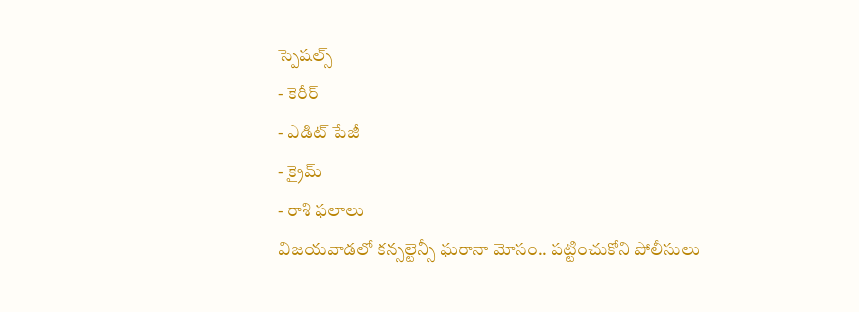స్పెషల్స్
- కెరీర్
- ఎడిట్ పేజీ
- క్రైమ్
- రాశి ఫలాలు
విజయవాడలో కన్సల్టెన్సీ ఘరానా మోసం.. పట్టించుకోని పోలీసులు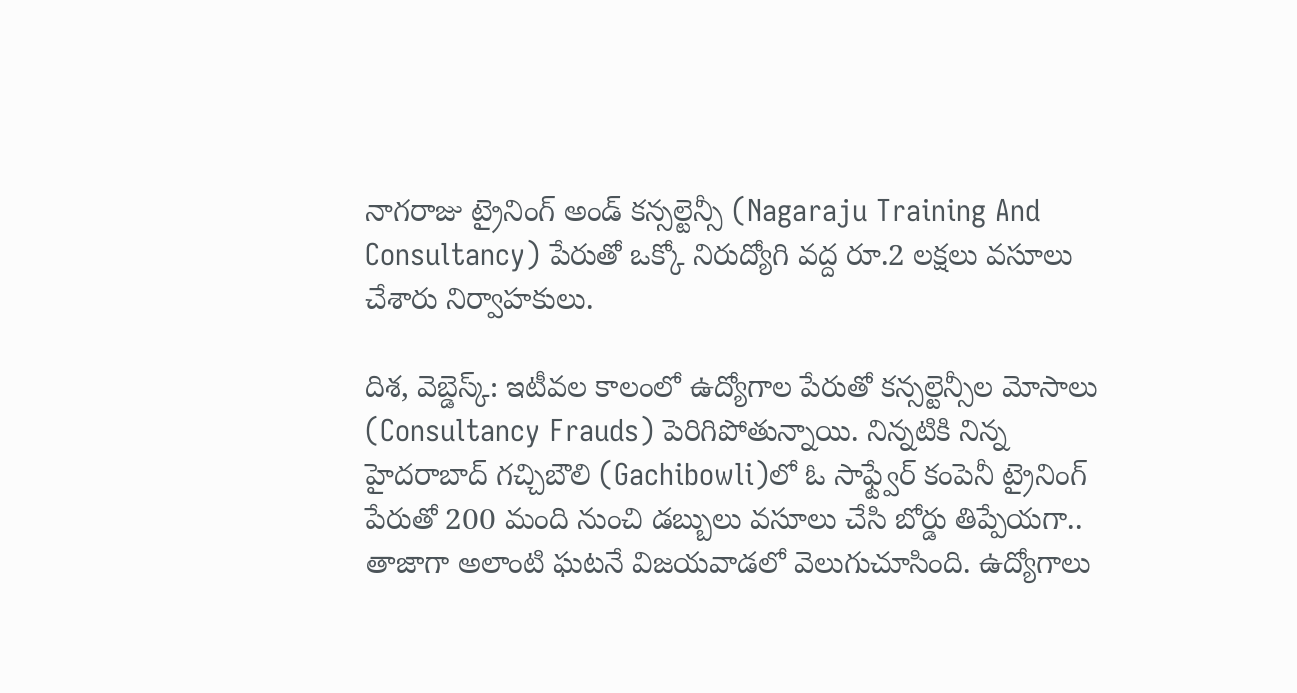నాగరాజు ట్రైనింగ్ అండ్ కన్సల్టెన్సీ (Nagaraju Training And Consultancy) పేరుతో ఒక్కో నిరుద్యోగి వద్ద రూ.2 లక్షలు వసూలు చేశారు నిర్వాహకులు.

దిశ, వెబ్డెస్క్: ఇటీవల కాలంలో ఉద్యోగాల పేరుతో కన్సల్టెన్సీల మోసాలు (Consultancy Frauds) పెరిగిపోతున్నాయి. నిన్నటికి నిన్న హైదరాబాద్ గచ్చిబౌలి (Gachibowli)లో ఓ సాఫ్ట్వేర్ కంపెనీ ట్రైనింగ్ పేరుతో 200 మంది నుంచి డబ్బులు వసూలు చేసి బోర్డు తిప్పేయగా.. తాజాగా అలాంటి ఘటనే విజయవాడలో వెలుగుచూసింది. ఉద్యోగాలు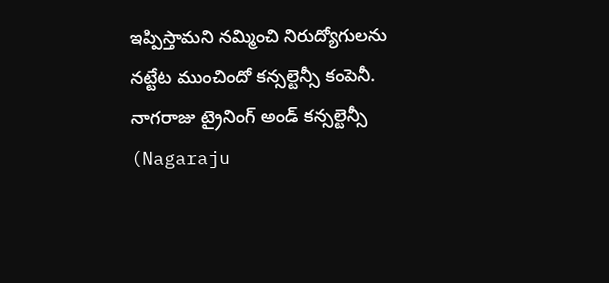ఇప్పిస్తామని నమ్మించి నిరుద్యోగులను నట్టేట ముంచిందో కన్సల్టెన్సీ కంపెనీ. నాగరాజు ట్రైనింగ్ అండ్ కన్సల్టెన్సీ (Nagaraju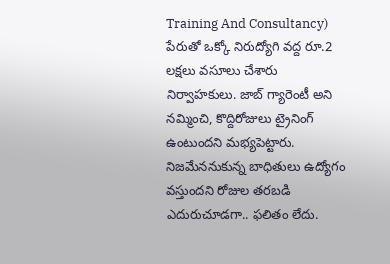Training And Consultancy) పేరుతో ఒక్కో నిరుద్యోగి వద్ద రూ.2 లక్షలు వసూలు చేశారు నిర్వాహకులు. జాబ్ గ్యారెంటీ అని నమ్మించి, కొద్దిరోజులు ట్రైనింగ్ ఉంటుందని మభ్యపెట్టారు. నిజమేననుకున్న బాధితులు ఉద్యోగం వస్తుందని రోజుల తరబడి ఎదురుచూడగా.. ఫలితం లేదు.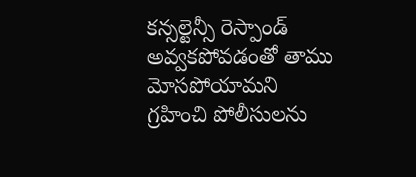కన్సల్టెన్సీ రెస్పాండ్ అవ్వకపోవడంతో తాము మోసపోయామని గ్రహించి పోలీసులను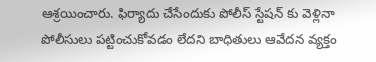ఆశ్రయించారు. ఫిర్యాదు చేసేందుకు పోలీస్ స్టేషన్ కు వెళ్లినా పోలీసులు పట్టించుకోవడం లేదని బాధితులు ఆవేదన వ్యక్తం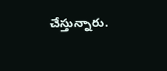చేస్తున్నారు.